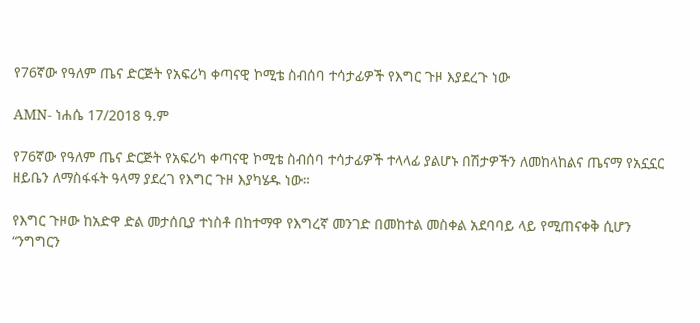የ76ኛው የዓለም ጤና ድርጅት የአፍሪካ ቀጣናዊ ኮሚቴ ስብሰባ ተሳታፊዎች የእግር ጉዞ እያደረጉ ነው

AMN- ነሐሴ 17/2018 ዓ.ም

የ76ኛው የዓለም ጤና ድርጅት የአፍሪካ ቀጣናዊ ኮሚቴ ስብሰባ ተሳታፊዎች ተላላፊ ያልሆኑ በሽታዎችን ለመከላከልና ጤናማ የአኗኗር ዘይቤን ለማስፋፋት ዓላማ ያደረገ የእግር ጉዞ እያካሄዱ ነው።

የእግር ጉዞው ከአድዋ ድል መታሰቢያ ተነስቶ በከተማዋ የእግረኛ መንገድ በመከተል መስቀል አደባባይ ላይ የሚጠናቀቅ ሲሆን “ንግግርን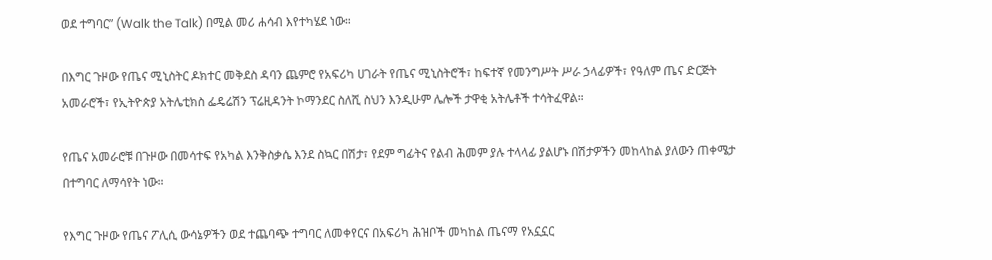ወደ ተግባር” (Walk the Talk) በሚል መሪ ሐሳብ እየተካሄደ ነው።

በእግር ጉዞው የጤና ሚኒስትር ዶክተር መቅደስ ዳባን ጨምሮ የአፍሪካ ሀገራት የጤና ሚኒስትሮች፣ ከፍተኛ የመንግሥት ሥራ ኃላፊዎች፣ የዓለም ጤና ድርጅት አመራሮች፣ የኢትዮጵያ አትሌቲክስ ፌዴሬሽን ፕሬዚዳንት ኮማንደር ስለሺ ስህን እንዲሁም ሌሎች ታዋቂ አትሌቶች ተሳትፈዋል።

የጤና አመራሮቹ በጉዞው በመሳተፍ የአካል እንቅስቃሴ እንደ ስኳር በሽታ፣ የደም ግፊትና የልብ ሕመም ያሉ ተላላፊ ያልሆኑ በሽታዎችን መከላከል ያለውን ጠቀሜታ በተግባር ለማሳየት ነው።

የእግር ጉዞው የጤና ፖሊሲ ውሳኔዎችን ወደ ተጨባጭ ተግባር ለመቀየርና በአፍሪካ ሕዝቦች መካከል ጤናማ የአኗኗር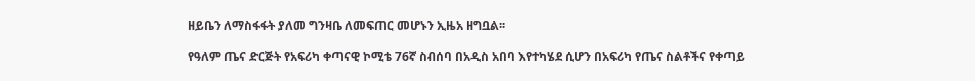ዘይቤን ለማስፋፋት ያለመ ግንዛቤ ለመፍጠር መሆኑን ኢዜአ ዘግቧል፡፡

የዓለም ጤና ድርጅት የአፍሪካ ቀጣናዊ ኮሚቴ 76ኛ ስብሰባ በአዲስ አበባ እየተካሄደ ሲሆን በአፍሪካ የጤና ስልቶችና የቀጣይ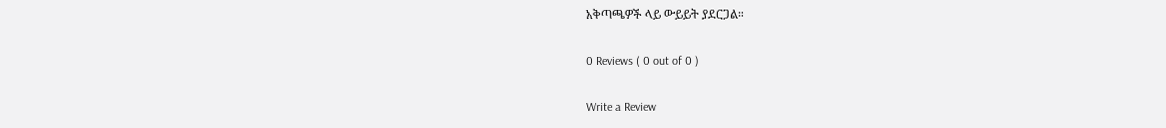አቅጣጫዎች ላይ ውይይት ያደርጋል።

0 Reviews ( 0 out of 0 )

Write a Review